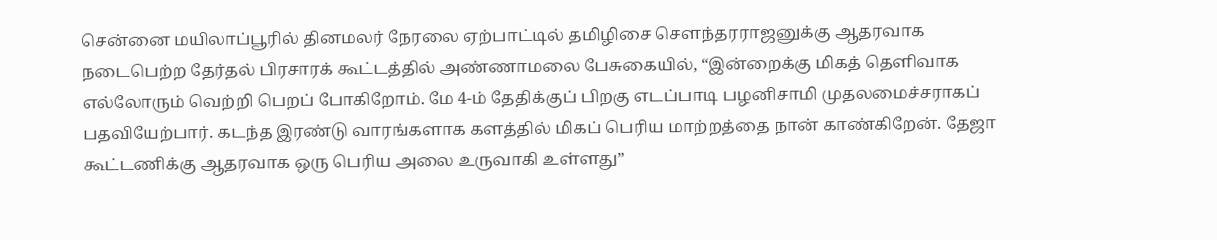சென்னை மயிலாப்பூரில் தினமலர் நேரலை ஏற்பாட்டில் தமிழிசை சௌந்தரராஜனுக்கு ஆதரவாக நடைபெற்ற தேர்தல் பிரசாரக் கூட்டத்தில் அண்ணாமலை பேசுகையில், “இன்றைக்கு மிகத் தெளிவாக எல்லோரும் வெற்றி பெறப் போகிறோம். மே 4-ம் தேதிக்குப் பிறகு எடப்பாடி பழனிசாமி முதலமைச்சராகப் பதவியேற்பார். கடந்த இரண்டு வாரங்களாக களத்தில் மிகப் பெரிய மாற்றத்தை நான் காண்கிறேன். தேஜா கூட்டணிக்கு ஆதரவாக ஒரு பெரிய அலை உருவாகி உள்ளது”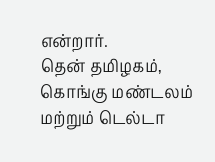என்றார்.
தென் தமிழகம், கொங்கு மண்டலம் மற்றும் டெல்டா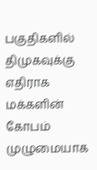பகுதிகளில் திமுகவுக்கு எதிராக மக்களின் கோபம் முழுமையாக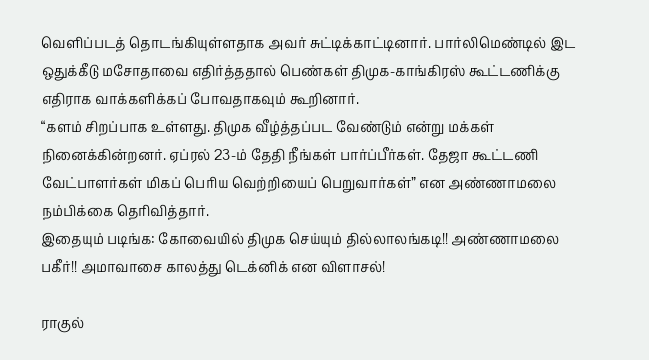வெளிப்படத் தொடங்கியுள்ளதாக அவர் சுட்டிக்காட்டினார். பார்லிமெண்டில் இட ஒதுக்கீடு மசோதாவை எதிர்த்ததால் பெண்கள் திமுக-காங்கிரஸ் கூட்டணிக்கு எதிராக வாக்களிக்கப் போவதாகவும் கூறினார்.
“களம் சிறப்பாக உள்ளது. திமுக வீழ்த்தப்பட வேண்டும் என்று மக்கள் நினைக்கின்றனர். ஏப்ரல் 23-ம் தேதி நீங்கள் பார்ப்பீர்கள். தேஜா கூட்டணி வேட்பாளர்கள் மிகப் பெரிய வெற்றியைப் பெறுவார்கள்” என அண்ணாமலை நம்பிக்கை தெரிவித்தார்.
இதையும் படிங்க: கோவையில் திமுக செய்யும் தில்லாலங்கடி!! அண்ணாமலை பகீர்!! அமாவாசை காலத்து டெக்னிக் என விளாசல்!

ராகுல்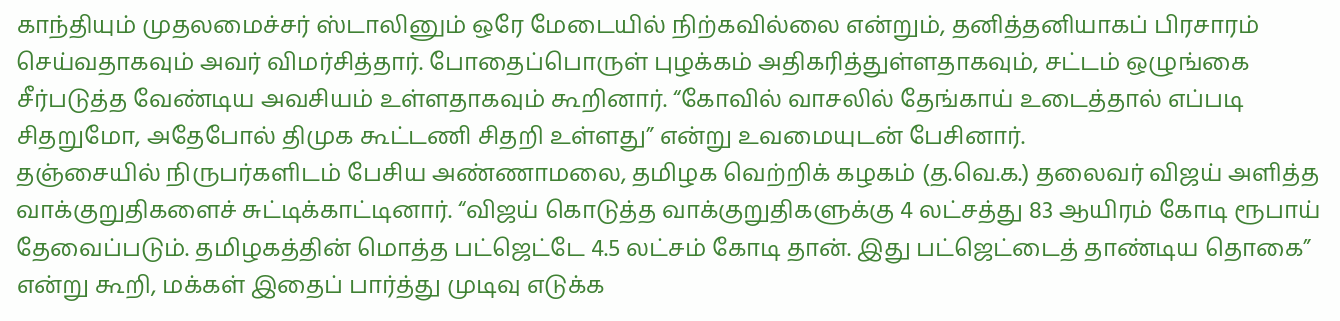காந்தியும் முதலமைச்சர் ஸ்டாலினும் ஒரே மேடையில் நிற்கவில்லை என்றும், தனித்தனியாகப் பிரசாரம் செய்வதாகவும் அவர் விமர்சித்தார். போதைப்பொருள் புழக்கம் அதிகரித்துள்ளதாகவும், சட்டம் ஒழுங்கை சீர்படுத்த வேண்டிய அவசியம் உள்ளதாகவும் கூறினார். “கோவில் வாசலில் தேங்காய் உடைத்தால் எப்படி சிதறுமோ, அதேபோல் திமுக கூட்டணி சிதறி உள்ளது” என்று உவமையுடன் பேசினார்.
தஞ்சையில் நிருபர்களிடம் பேசிய அண்ணாமலை, தமிழக வெற்றிக் கழகம் (த.வெ.க.) தலைவர் விஜய் அளித்த வாக்குறுதிகளைச் சுட்டிக்காட்டினார். “விஜய் கொடுத்த வாக்குறுதிகளுக்கு 4 லட்சத்து 83 ஆயிரம் கோடி ரூபாய் தேவைப்படும். தமிழகத்தின் மொத்த பட்ஜெட்டே 4.5 லட்சம் கோடி தான். இது பட்ஜெட்டைத் தாண்டிய தொகை” என்று கூறி, மக்கள் இதைப் பார்த்து முடிவு எடுக்க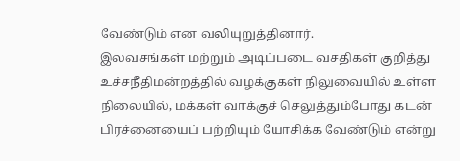வேண்டும் என வலியுறுத்தினார்.
இலவசங்கள் மற்றும் அடிப்படை வசதிகள் குறித்து உச்சநீதிமன்றத்தில் வழக்குகள் நிலுவையில் உள்ள நிலையில், மக்கள் வாக்குச் செலுத்தும்போது கடன் பிரச்னையைப் பற்றியும் யோசிக்க வேண்டும் என்று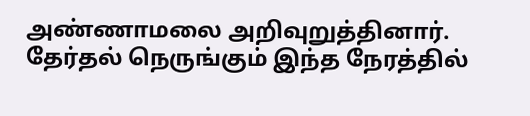அண்ணாமலை அறிவுறுத்தினார்.
தேர்தல் நெருங்கும் இந்த நேரத்தில்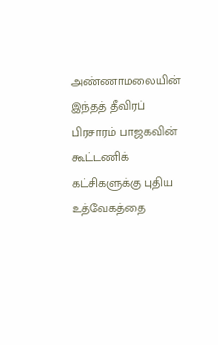அண்ணாமலையின் இந்தத் தீவிரப் பிரசாரம் பாஜகவின் கூட்டணிக் கட்சிகளுக்கு புதிய உத்வேகத்தை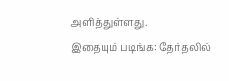அளித்துள்ளது.
இதையும் படிங்க: தேர்தலில்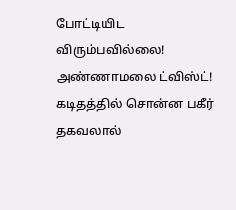போட்டியிட விரும்பவில்லை! அண்ணாமலை ட்விஸ்ட்! கடிதத்தில் சொன்ன பகீர் தகவலால்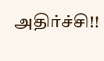அதிர்ச்சி!!